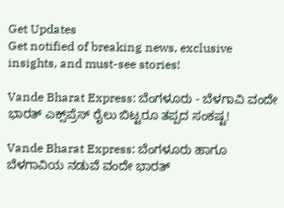Get Updates
Get notified of breaking news, exclusive insights, and must-see stories!

Vande Bharat Express: ಬೆಂಗಳೂರು - ಬೆಳಗಾವಿ ವಂದೇ ಭಾರತ್ ಎಕ್ಸ್‌ಪ್ರೆಸ್‌ ರೈಲು ಬಿಟ್ಟರೂ ತಪ್ಪದ ಸಂಕಷ್ಟ!

Vande Bharat Express: ಬೆಂಗಳೂರು ಹಾಗೂ ಬೆಳಗಾವಿಯ ನಡುವೆ ವಂದೇ ಭಾರತ್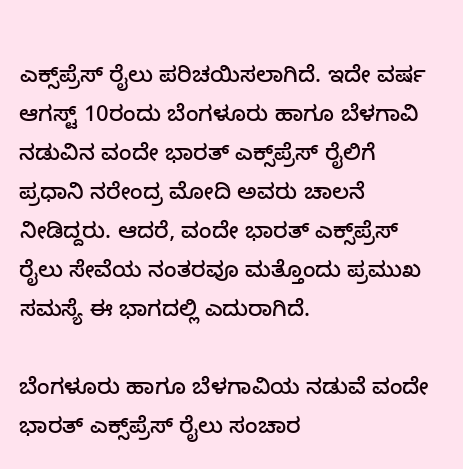ಎಕ್ಸ್‌ಪ್ರೆಸ್ ರೈಲು ಪರಿಚಯಿಸಲಾಗಿದೆ. ಇದೇ ವರ್ಷ ಆಗಸ್ಟ್‌ 10ರಂದು ಬೆಂಗಳೂರು ಹಾಗೂ ಬೆಳಗಾವಿ ನಡುವಿನ ವಂದೇ ಭಾರತ್ ಎಕ್ಸ್‌ಪ್ರೆಸ್ ರೈಲಿಗೆ ಪ್ರಧಾನಿ ನರೇಂದ್ರ ಮೋದಿ ಅವರು ಚಾಲನೆ ನೀಡಿದ್ದರು. ಆದರೆ, ವಂದೇ ಭಾರತ್ ಎಕ್ಸ್‌ಪ್ರೆಸ್ ರೈಲು ಸೇವೆಯ ನಂತರವೂ ಮತ್ತೊಂದು ಪ್ರಮುಖ ಸಮಸ್ಯೆ ಈ ಭಾಗದಲ್ಲಿ ಎದುರಾಗಿದೆ.

ಬೆಂಗಳೂರು ಹಾಗೂ ಬೆಳಗಾವಿಯ ನಡುವೆ ವಂದೇ ಭಾರತ್ ಎಕ್ಸ್‌ಪ್ರೆಸ್ ರೈಲು ಸಂಚಾರ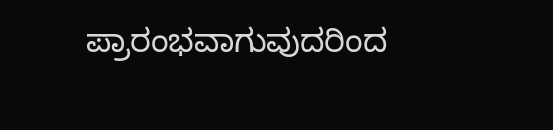ಪ್ರಾರಂಭವಾಗುವುದರಿಂದ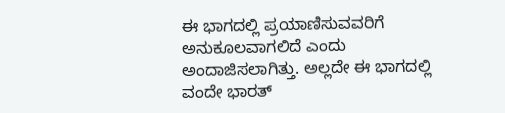ಈ ಭಾಗದಲ್ಲಿ ಪ್ರಯಾಣಿಸುವವರಿಗೆ ಅನುಕೂಲವಾಗಲಿದೆ ಎಂದು ಅಂದಾಜಿಸಲಾಗಿತ್ತು. ಅಲ್ಲದೇ ಈ ಭಾಗದಲ್ಲಿ ವಂದೇ ಭಾರತ್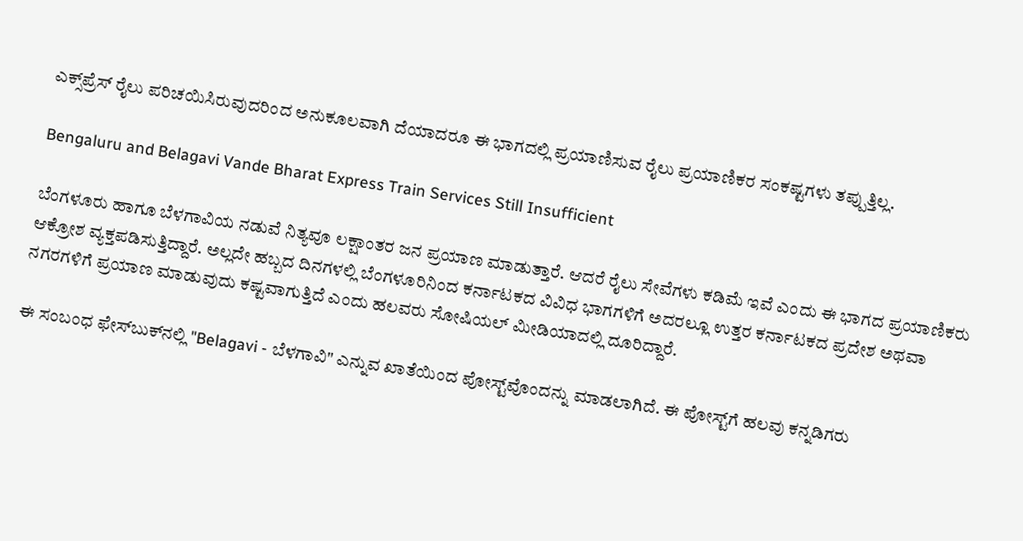ಎಕ್ಸ್‌ಪ್ರೆಸ್ ರೈಲು ಪರಿಚಯಿಸಿರುವುದರಿಂದ ಅನುಕೂಲವಾಗಿ ದೆಯಾದರೂ ಈ ಭಾಗದಲ್ಲಿ ಪ್ರಯಾಣಿಸುವ ರೈಲು ಪ್ರಯಾಣಿಕರ ಸಂಕಷ್ಟಗಳು ತಪ್ಪುತ್ತಿಲ್ಲ.

Bengaluru and Belagavi Vande Bharat Express Train Services Still Insufficient

ಬೆಂಗಳೂರು ಹಾಗೂ ಬೆಳಗಾವಿಯ ನಡುವೆ ನಿತ್ಯವೂ ಲಕ್ಷಾಂತರ ಜನ ಪ್ರಯಾಣ ಮಾಡುತ್ತಾರೆ. ಆದರೆ ರೈಲು ಸೇವೆಗಳು ಕಡಿಮೆ ಇವೆ ಎಂದು ಈ ಭಾಗದ ಪ್ರಯಾಣಿಕರು ಆಕ್ರೋಶ ವ್ಯಕ್ತಪಡಿಸುತ್ತಿದ್ದಾರೆ. ಅಲ್ಲದೇ ಹಬ್ಬದ ದಿನಗಳಲ್ಲಿ ಬೆಂಗಳೂರಿನಿಂದ ಕರ್ನಾಟಕದ ವಿವಿಧ ಭಾಗಗಳಿಗೆ ಅದರಲ್ಲೂ ಉತ್ತರ ಕರ್ನಾಟಕದ ಪ್ರದೇಶ ಅಥವಾ ನಗರಗಳಿಗೆ ಪ್ರಯಾಣ ಮಾಡುವುದು ಕಷ್ಟವಾಗುತ್ತಿದೆ ಎಂದು ಹಲವರು ಸೋಷಿಯಲ್ ಮೀಡಿಯಾದಲ್ಲಿ ದೂರಿದ್ದಾರೆ.

ಈ ಸಂಬಂಧ ಫೇಸ್‌ಬುಕ್‌ನಲ್ಲಿ "Belagavi - ಬೆಳಗಾವಿ" ಎನ್ನುವ ಖಾತೆಯಿಂದ ಪೋಸ್ಟ್‌ವೊಂದನ್ನು ಮಾಡಲಾಗಿದೆ. ಈ ಪೋಸ್ಟ್‌ಗೆ ಹಲವು ಕನ್ನಡಿಗರು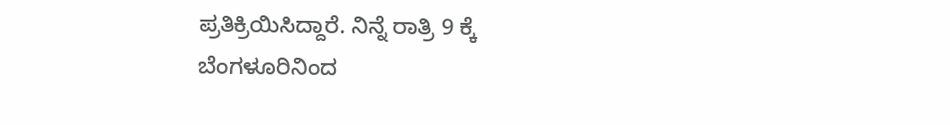ಪ್ರತಿಕ್ರಿಯಿಸಿದ್ದಾರೆ. ನಿನ್ನೆ ರಾತ್ರಿ 9 ಕ್ಕೆ ಬೆಂಗಳೂರಿನಿಂದ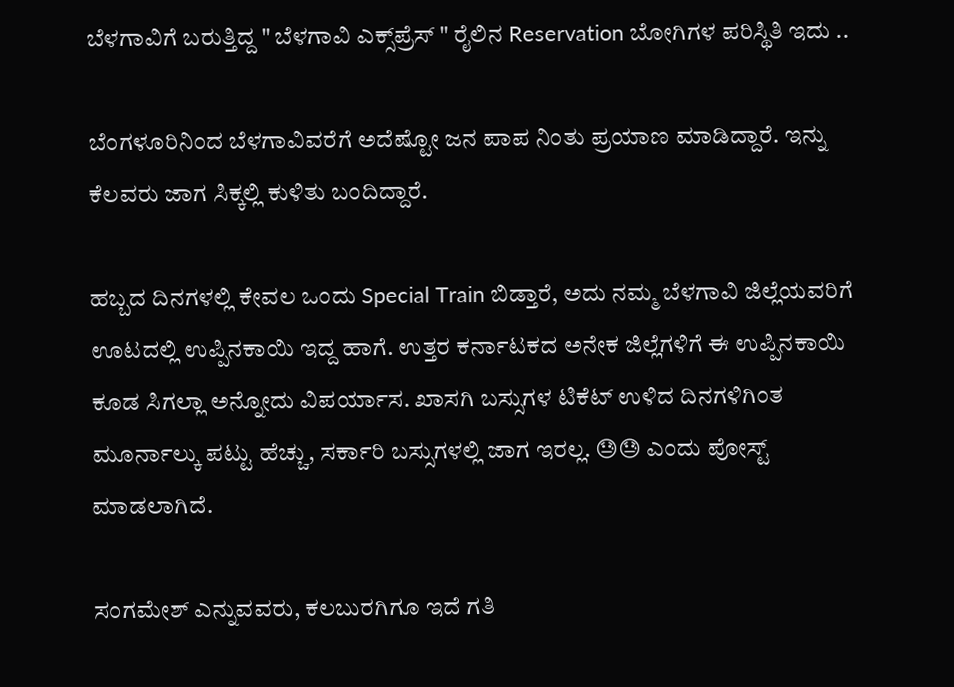ಬೆಳಗಾವಿಗೆ ಬರುತ್ತಿದ್ದ " ಬೆಳಗಾವಿ ಎಕ್ಸ್‌ಪ್ರೆಸ್‌ " ರೈಲಿನ Reservation ಬೋಗಿಗಳ ಪರಿಸ್ಥಿತಿ ಇದು ..

ಬೆಂಗಳೂರಿನಿಂದ ಬೆಳಗಾವಿವರೆಗೆ ಅದೆಷ್ಟೋ ಜನ ಪಾಪ ನಿಂತು ಪ್ರಯಾಣ ಮಾಡಿದ್ದಾರೆ. ಇನ್ನು ಕೆಲವರು ಜಾಗ ಸಿಕ್ಕಲ್ಲಿ ಕುಳಿತು ಬಂದಿದ್ದಾರೆ.

ಹಬ್ಬದ ದಿನಗಳಲ್ಲಿ ಕೇವಲ ಒಂದು Special Train ಬಿಡ್ತಾರೆ, ಅದು ನಮ್ಮ ಬೆಳಗಾವಿ ಜಿಲ್ಲೆಯವರಿಗೆ ಊಟದಲ್ಲಿ ಉಪ್ಪಿನಕಾಯಿ ಇದ್ದ ಹಾಗೆ. ಉತ್ತರ ಕರ್ನಾಟಕದ ಅನೇಕ ಜಿಲ್ಲೆಗಳಿಗೆ ಈ ಉಪ್ಪಿನಕಾಯಿ ಕೂಡ ಸಿಗಲ್ಲಾ ಅನ್ನೋದು ವಿಪರ್ಯಾಸ. ಖಾಸಗಿ ಬಸ್ಸುಗಳ ಟಿಕೆಟ್ ಉಳಿದ ದಿನಗಳಿಗಿಂತ ಮೂರ್ನಾಲ್ಕು ಪಟ್ಟು ಹೆಚ್ಚು, ಸರ್ಕಾರಿ ಬಸ್ಸುಗಳಲ್ಲಿ ಜಾಗ ಇರಲ್ಲ. 😓😓 ಎಂದು ಪೋಸ್ಟ್‌ ಮಾಡಲಾಗಿದೆ.

ಸಂಗಮೇಶ್ ಎನ್ನುವವರು, ಕಲಬುರಗಿಗೂ ಇದೆ ಗತಿ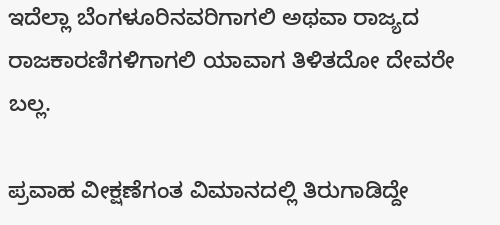ಇದೆಲ್ಲಾ ಬೆಂಗಳೂರಿನವರಿಗಾಗಲಿ ಅಥವಾ ರಾಜ್ಯದ ರಾಜಕಾರಣಿಗಳಿಗಾಗಲಿ ಯಾವಾಗ ತಿಳಿತದೋ ದೇವರೇ ಬಲ್ಲ.

ಪ್ರವಾಹ ವೀಕ್ಷಣೆಗಂತ ವಿಮಾನದಲ್ಲಿ ತಿರುಗಾಡಿದ್ದೇ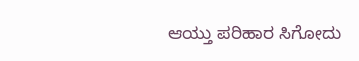ಆಯ್ತು ಪರಿಹಾರ ಸಿಗೋದು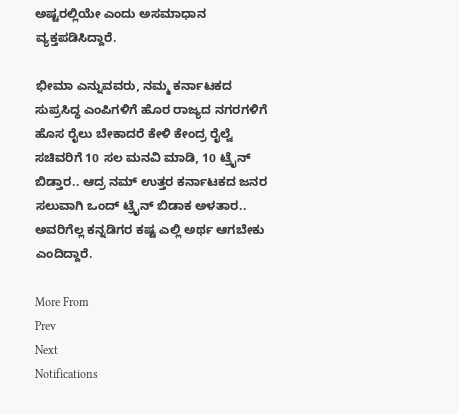ಅಷ್ಟರಲ್ಲಿಯೇ ಎಂದು ಅಸಮಾಧಾನ ವ್ಯಕ್ತಪಡಿಸಿದ್ದಾರೆ.

ಭೀಮಾ ಎನ್ನುವವರು, ನಮ್ಮ ಕರ್ನಾಟಕದ ಸುಪ್ರಸಿದ್ಧ ಎಂಪಿಗಳಿಗೆ ಹೊರ ರಾಜ್ಯದ ನಗರಗಳಿಗೆ ಹೊಸ ರೈಲು ಬೇಕಾದರೆ ಕೇಳಿ ಕೇಂದ್ರ ರೈಲ್ವೆ ಸಚಿವರಿಗೆ 10 ಸಲ ಮನವಿ ಮಾಡಿ, 10 ಟ್ರೈನ್ ಬಿಡ್ತಾರ.. ಆದ್ರ ನಮ್ ಉತ್ತರ ಕರ್ನಾಟಕದ ಜನರ ಸಲುವಾಗಿ ಒಂದ್ ಟ್ರೈನ್ ಬಿಡಾಕ ಅಳತಾರ.. ಅವರಿಗೆಲ್ಲ ಕನ್ನಡಿಗರ ಕಷ್ಟ ಎಲ್ಲಿ ಅರ್ಥ ಆಗಬೇಕು ಎಂದಿದ್ದಾರೆ.

More From
Prev
Next
Notifications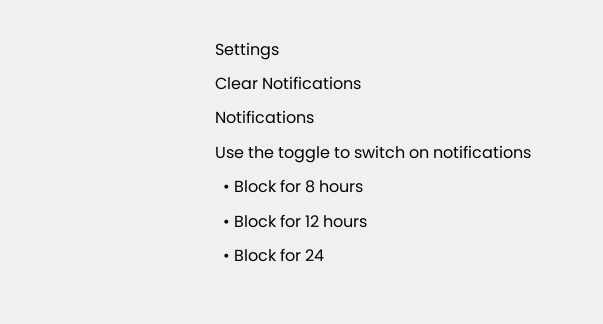Settings
Clear Notifications
Notifications
Use the toggle to switch on notifications
  • Block for 8 hours
  • Block for 12 hours
  • Block for 24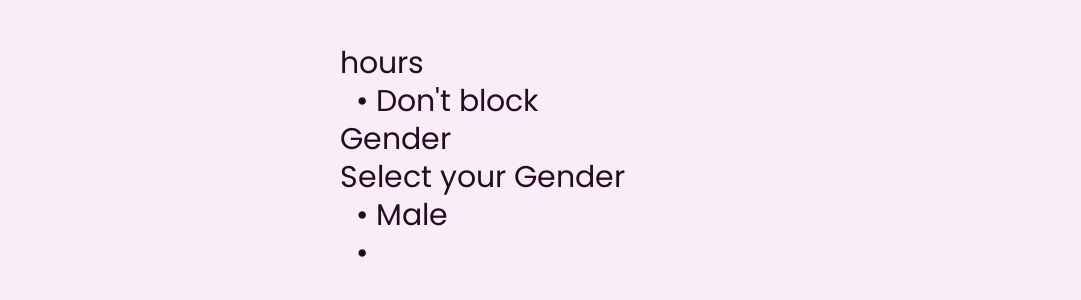hours
  • Don't block
Gender
Select your Gender
  • Male
  •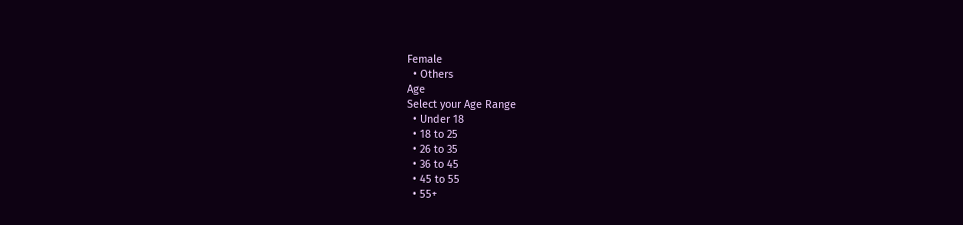Female
  • Others
Age
Select your Age Range
  • Under 18
  • 18 to 25
  • 26 to 35
  • 36 to 45
  • 45 to 55
  • 55+